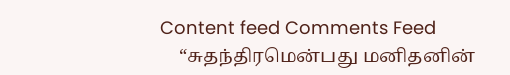Content feed Comments Feed
    “சுதந்திரமென்பது மனிதனின்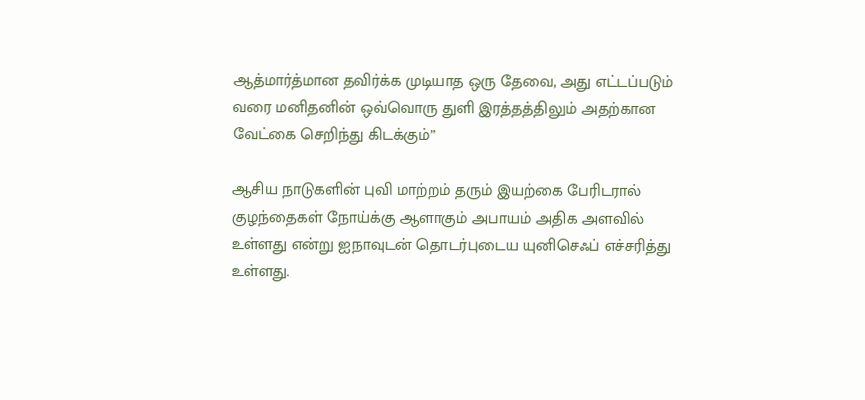ஆத்மார்த்மான தவிர்க்க முடியாத ஒரு தேவை, அது எட்டப்படும் வரை மனிதனின் ஒவ்வொரு துளி இரத்தத்திலும் அதற்கான வேட்கை செறிந்து கிடக்கும்”

ஆசிய நாடுகளின் புவி மாற்றம் தரும் இயற்கை பேரிடரால் குழந்தைகள் நோய்க்கு ஆளாகும் அபாயம் அதிக அளவில் உள்ளது என்று ஐநாவுடன் தொடர்புடைய யுனிசெஃப் எச்சரித்து உள்ளது.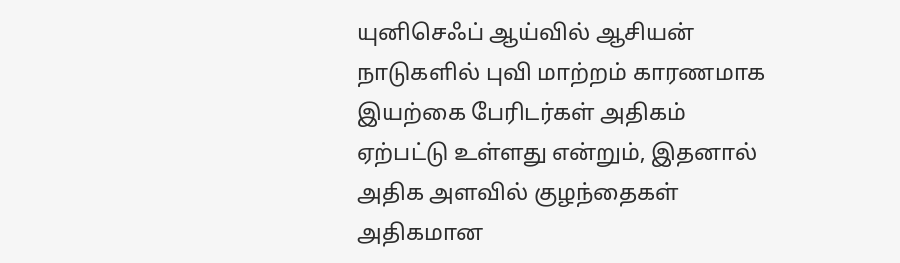யுனிசெஃப் ஆய்வில் ஆசியன் நாடுகளில் புவி மாற்றம் காரணமாக இயற்கை பேரிடர்கள் அதிகம் ஏற்பட்டு உள்ளது என்றும், இதனால் அதிக அளவில் குழந்தைகள் அதிகமான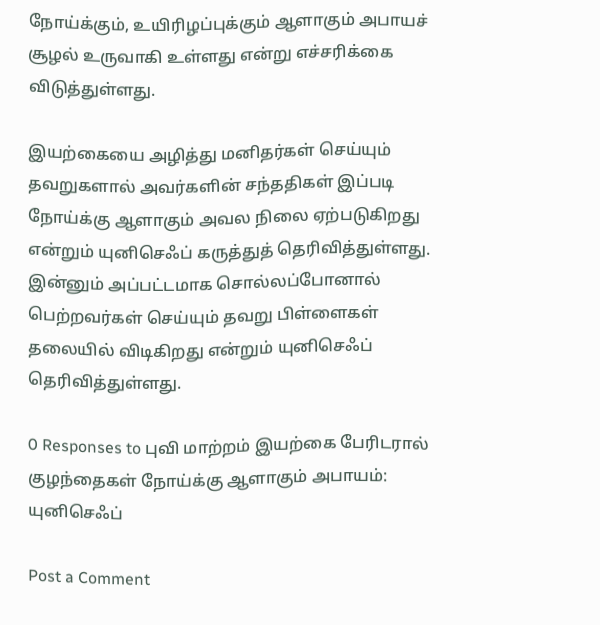நோய்க்கும், உயிரிழப்புக்கும் ஆளாகும் அபாயச் சூழல் உருவாகி உள்ளது என்று எச்சரிக்கை விடுத்துள்ளது.

இயற்கையை அழித்து மனிதர்கள் செய்யும் தவறுகளால் அவர்களின் சந்ததிகள் இப்படி நோய்க்கு ஆளாகும் அவல நிலை ஏற்படுகிறது என்றும் யுனிசெஃப் கருத்துத் தெரிவித்துள்ளது. இன்னும் அப்பட்டமாக சொல்லப்போனால் பெற்றவர்கள் செய்யும் தவறு பிள்ளைகள் தலையில் விடிகிறது என்றும் யுனிசெஃப் தெரிவித்துள்ளது.

0 Responses to புவி மாற்றம் இயற்கை பேரிடரால் குழந்தைகள் நோய்க்கு ஆளாகும் அபாயம்: யுனிசெஃப்

Post a Comment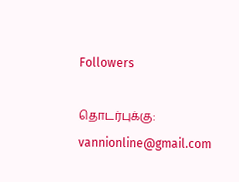Followers

தொடர்புக்கு: vannionline@gmail.com